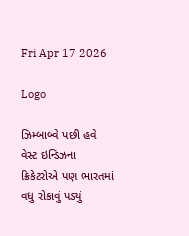Fri Apr 17 2026

Logo

ઝિમ્બાબ્વે પછી હવે વેસ્ટ ઇન્ડિઝના ક્રિકેટરોએ પણ ભારતમાં વધુ રોકાવું પડ્યું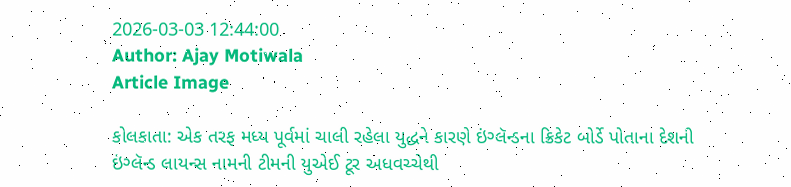2026-03-03 12:44:00
Author: Ajay Motiwala
Article Image

કોલકાતા: એક તરફ મધ્ય પૂર્વમાં ચાલી રહેલા યુદ્ધને કારણે ઇંગ્લૅન્ડના ક્રિકેટ બોર્ડે પોતાના દેશની ઇંગ્લૅન્ડ લાયન્સ નામની ટીમની યુએઈ ટૂર અધવચ્ચેથી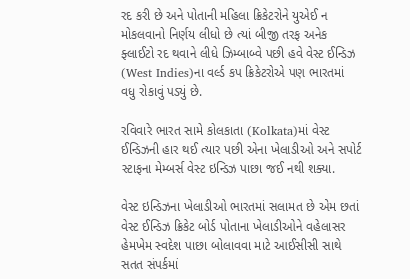રદ કરી છે અને પોતાની મહિલા ક્રિકેટરોને યુએઈ ન મોકલવાનો નિર્ણય લીધો છે ત્યાં બીજી તરફ અનેક ફ્લાઈટો રદ થવાને લીધે ઝિમ્બાબ્વે પછી હવે વેસ્ટ ઈન્ડિઝ (West Indies)ના વર્લ્ડ કપ ક્રિકેટરોએ પણ ભારતમાં વધુ રોકાવું પડ્યું છે.

રવિવારે ભારત સામે કોલકાતા (Kolkata)માં વેસ્ટ ઈન્ડિઝની હાર થઈ ત્યાર પછી એના ખેલાડીઓ અને સપોર્ટ સ્ટાફના મેમ્બર્સ વેસ્ટ ઇન્ડિઝ પાછા જઈ નથી શક્યા.

વેસ્ટ ઇન્ડિઝના ખેલાડીઓ ભારતમાં સલામત છે એમ છતાં વેસ્ટ ઈન્ડિઝ ક્રિકેટ બોર્ડ પોતાના ખેલાડીઓને વહેલાસર હેમખેમ સ્વદેશ પાછા બોલાવવા માટે આઈસીસી સાથે સતત સંપર્કમાં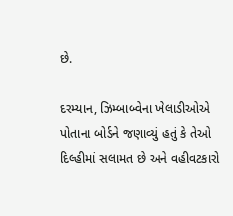છે.

દરમ્યાન, ઝિમ્બાબ્વેના ખેલાડીઓએ પોતાના બોર્ડને જણાવ્યું હતું કે તેઓ દિલ્હીમાં સલામત છે અને વહીવટકારો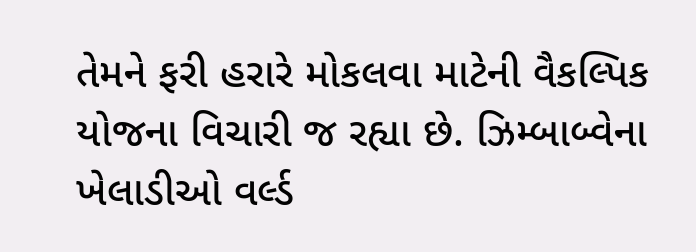તેમને ફરી હરારે મોકલવા માટેની વૈકલ્પિક યોજના વિચારી જ રહ્યા છે. ઝિમ્બાબ્વેના ખેલાડીઓ વર્લ્ડ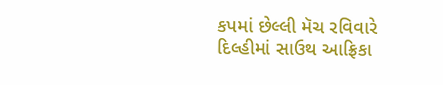કપમાં છેલ્લી મૅચ રવિવારે દિલ્હીમાં સાઉથ આફ્રિકા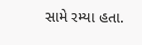સામે રમ્યા હતા.